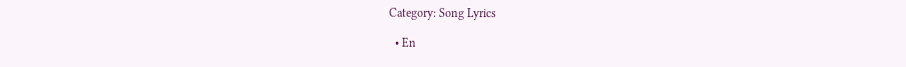Category: Song Lyrics

  • En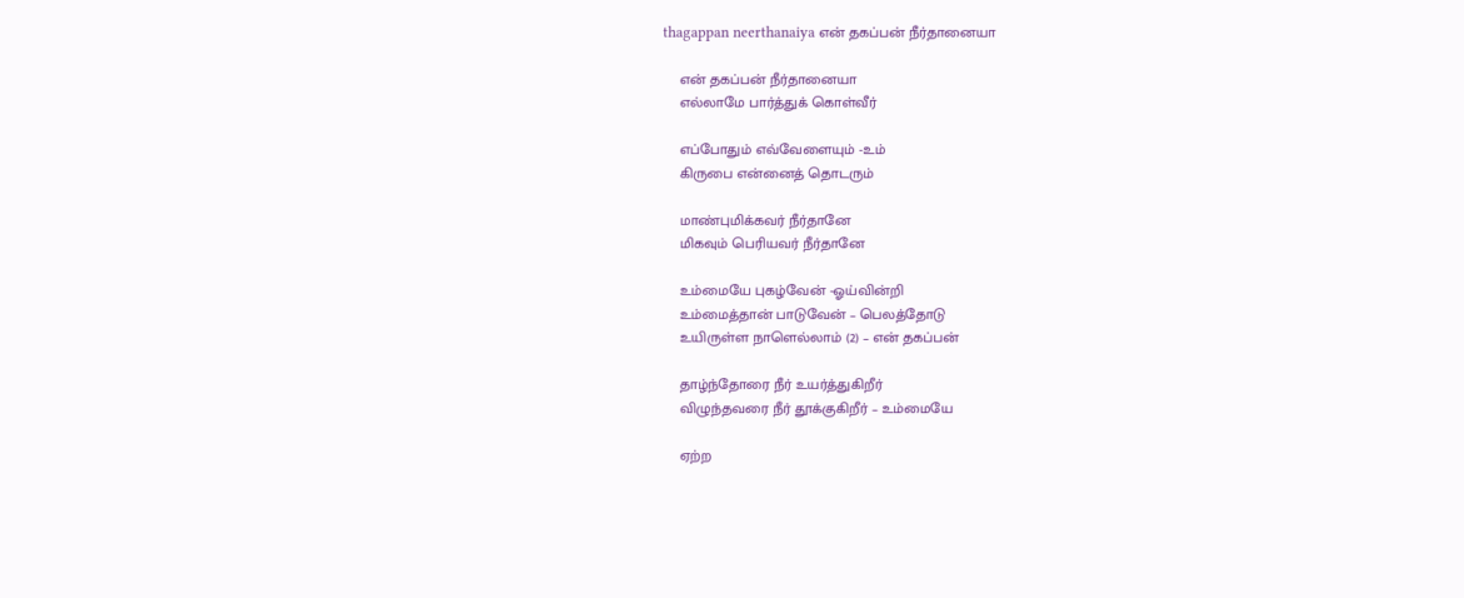thagappan neerthanaiya என் தகப்பன் நீர்தானையா

    என் தகப்பன் நீர்தானையா
    எல்லாமே பார்த்துக் கொள்வீர்

    எப்போதும் எவ்வேளையும் -உம்
    கிருபை என்னைத் தொடரும்

    மாண்புமிக்கவர் நீர்தானே
    மிகவும் பெரியவர் நீர்தானே

    உம்மையே புகழ்வேன் -ஓய்வின்றி
    உம்மைத்தான் பாடுவேன் – பெலத்தோடு
    உயிருள்ள நாளெல்லாம் (2) – என் தகப்பன்

    தாழ்ந்தோரை நீர் உயர்த்துகிறீர்
    விழுந்தவரை நீர் தூக்குகிறீர் – உம்மையே

    ஏற்ற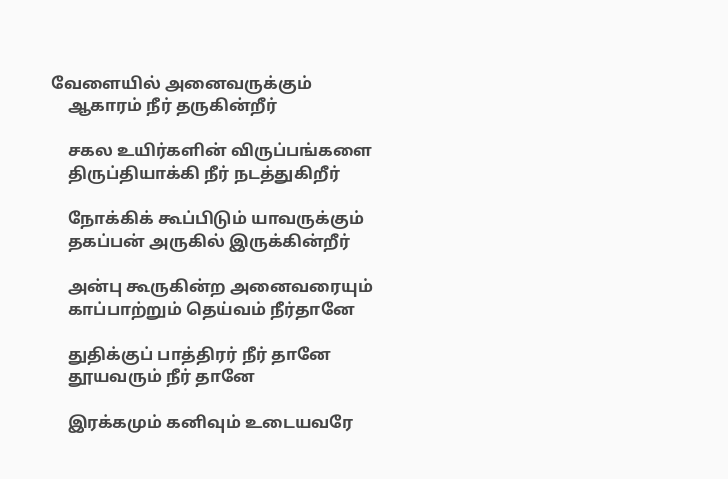வேளையில் அனைவருக்கும்
    ஆகாரம் நீர் தருகின்றீர்

    சகல உயிர்களின் விருப்பங்களை
    திருப்தியாக்கி நீர் நடத்துகிறீர்

    நோக்கிக் கூப்பிடும் யாவருக்கும்
    தகப்பன் அருகில் இருக்கின்றீர்

    அன்பு கூருகின்ற அனைவரையும்
    காப்பாற்றும் தெய்வம் நீர்தானே

    துதிக்குப் பாத்திரர் நீர் தானே
    தூயவரும் நீர் தானே

    இரக்கமும் கனிவும் உடையவரே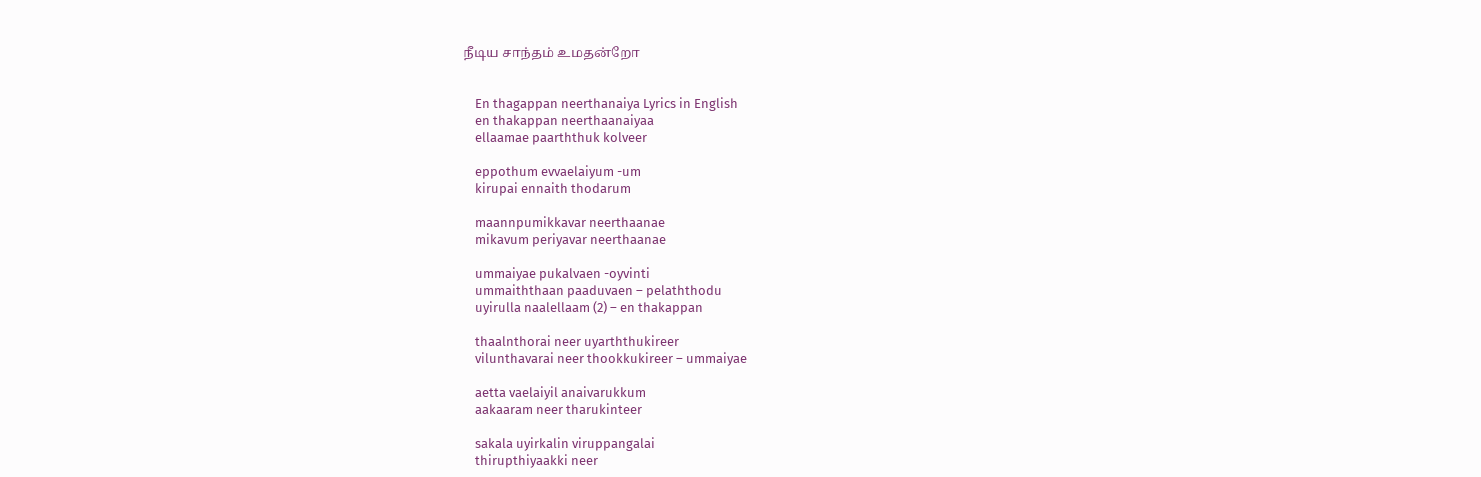நீடிய சாந்தம் உமதன்றோ


    En thagappan neerthanaiya Lyrics in English
    en thakappan neerthaanaiyaa
    ellaamae paarththuk kolveer

    eppothum evvaelaiyum -um
    kirupai ennaith thodarum

    maannpumikkavar neerthaanae
    mikavum periyavar neerthaanae

    ummaiyae pukalvaen -oyvinti
    ummaiththaan paaduvaen – pelaththodu
    uyirulla naalellaam (2) – en thakappan

    thaalnthorai neer uyarththukireer
    vilunthavarai neer thookkukireer – ummaiyae

    aetta vaelaiyil anaivarukkum
    aakaaram neer tharukinteer

    sakala uyirkalin viruppangalai
    thirupthiyaakki neer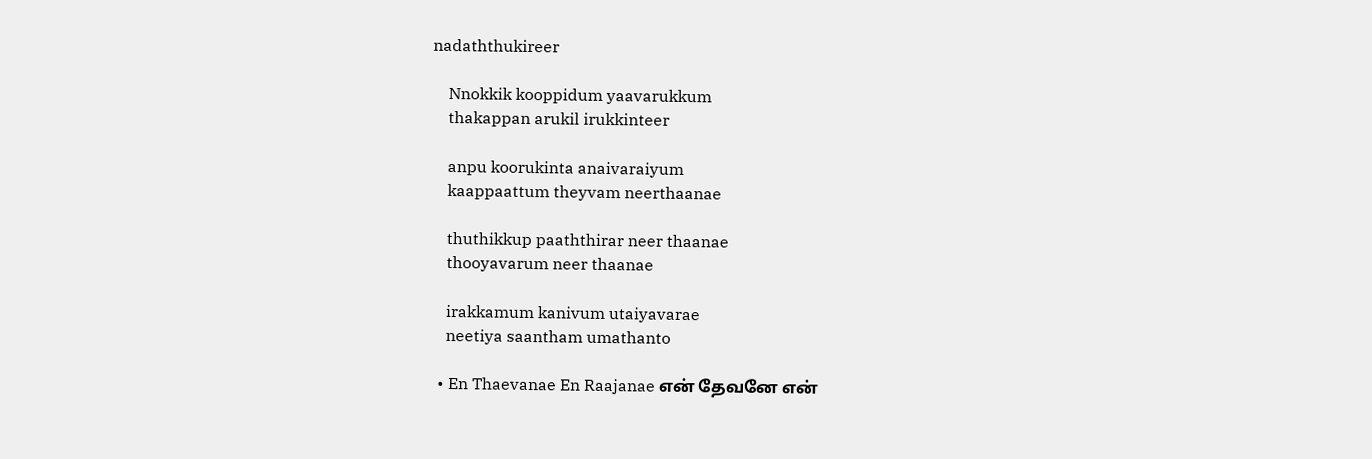nadaththukireer

    Nnokkik kooppidum yaavarukkum
    thakappan arukil irukkinteer

    anpu koorukinta anaivaraiyum
    kaappaattum theyvam neerthaanae

    thuthikkup paaththirar neer thaanae
    thooyavarum neer thaanae

    irakkamum kanivum utaiyavarae
    neetiya saantham umathanto

  • En Thaevanae En Raajanae என் தேவனே என்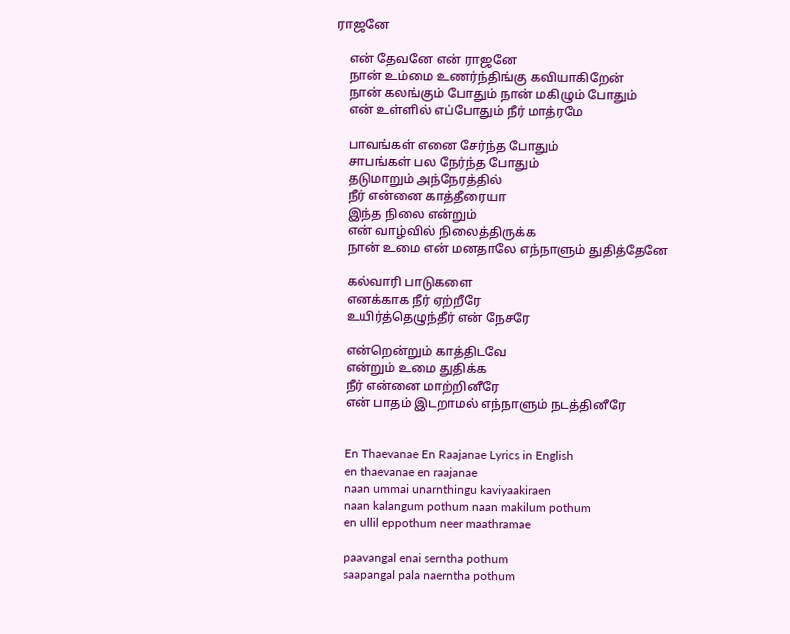ராஜனே

    என் தேவனே என் ராஜனே
    நான் உம்மை உணர்ந்திங்கு கவியாகிறேன்
    நான் கலங்கும் போதும் நான் மகிழும் போதும்
    என் உள்ளில் எப்போதும் நீர் மாத்ரமே

    பாவங்கள் எனை சேர்ந்த போதும்
    சாபங்கள் பல நேர்ந்த போதும்
    தடுமாறும் அந்நேரத்தில்
    நீர் என்னை காத்தீரையா
    இந்த நிலை என்றும்
    என் வாழ்வில் நிலைத்திருக்க
    நான் உமை என் மனதாலே எந்நாளும் துதித்தேனே

    கல்வாரி பாடுகளை
    எனக்காக நீர் ஏற்றீரே
    உயிர்த்தெழுந்தீர் என் நேசரே

    என்றென்றும் காத்திடவே
    என்றும் உமை துதிக்க
    நீர் என்னை மாற்றினீரே
    என் பாதம் இடறாமல் எந்நாளும் நடத்தினீரே


    En Thaevanae En Raajanae Lyrics in English
    en thaevanae en raajanae
    naan ummai unarnthingu kaviyaakiraen
    naan kalangum pothum naan makilum pothum
    en ullil eppothum neer maathramae

    paavangal enai serntha pothum
    saapangal pala naerntha pothum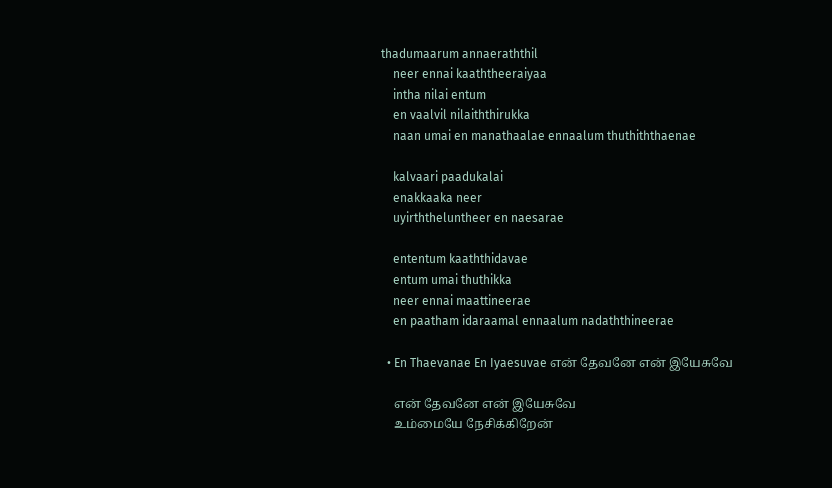thadumaarum annaeraththil
    neer ennai kaaththeeraiyaa
    intha nilai entum
    en vaalvil nilaiththirukka
    naan umai en manathaalae ennaalum thuthiththaenae

    kalvaari paadukalai
    enakkaaka neer
    uyirththeluntheer en naesarae

    ententum kaaththidavae
    entum umai thuthikka
    neer ennai maattineerae
    en paatham idaraamal ennaalum nadaththineerae

  • En Thaevanae En Iyaesuvae என் தேவனே என் இயேசுவே

    என் தேவனே என் இயேசுவே
    உம்மையே நேசிக்கிறேன்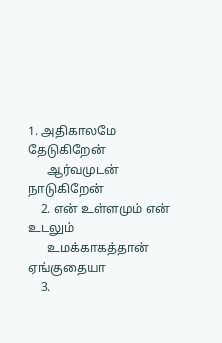1. அதிகாலமே தேடுகிறேன்
      ஆர்வமுடன் நாடுகிறேன்
    2. என் உள்ளமும் என் உடலும்
      உமக்காகத்தான் ஏங்குதையா
    3.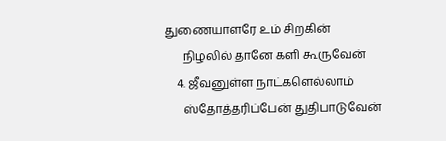துணையாளரே உம் சிறகின்
      நிழலில் தானே களி கூருவேன்
    4. ஜீவனுள்ள நாட்களெல்லாம்
      ஸ்தோத்தரிப்பேன் துதிபாடுவேன்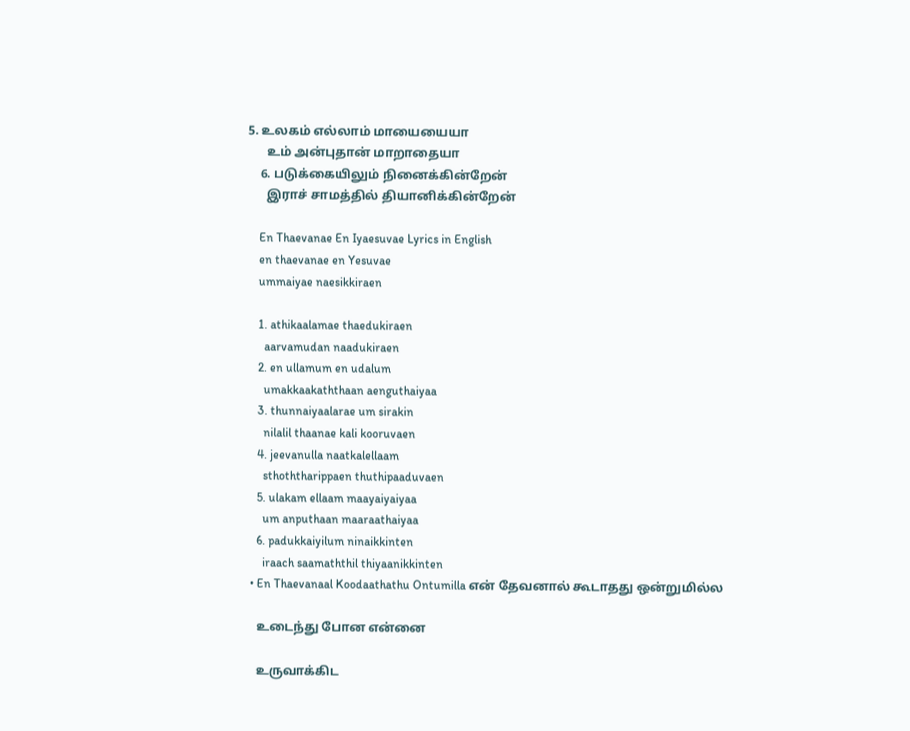5. உலகம் எல்லாம் மாயையையா
      உம் அன்புதான் மாறாதையா
    6. படுக்கையிலும் நினைக்கின்றேன்
      இராச் சாமத்தில் தியானிக்கின்றேன்

    En Thaevanae En Iyaesuvae Lyrics in English
    en thaevanae en Yesuvae
    ummaiyae naesikkiraen

    1. athikaalamae thaedukiraen
      aarvamudan naadukiraen
    2. en ullamum en udalum
      umakkaakaththaan aenguthaiyaa
    3. thunnaiyaalarae um sirakin
      nilalil thaanae kali kooruvaen
    4. jeevanulla naatkalellaam
      sthoththarippaen thuthipaaduvaen
    5. ulakam ellaam maayaiyaiyaa
      um anputhaan maaraathaiyaa
    6. padukkaiyilum ninaikkinten
      iraach saamaththil thiyaanikkinten
  • En Thaevanaal Koodaathathu Ontumilla என் தேவனால் கூடாதது ஒன்றுமில்ல

    உடைந்து போன என்னை

    உருவாக்கிட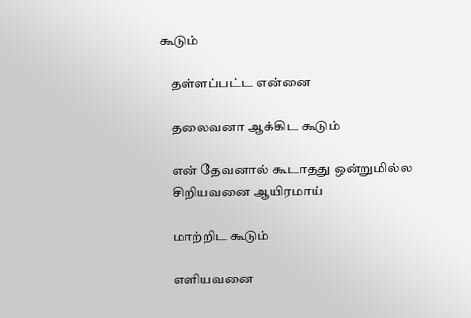கூடும்

    தள்ளப்பட்ட என்னை

    தலைவனா ஆக்கிட கூடும்

    என் தேவனால் கூடாதது ஒன்றுமில்ல
    சிறியவனை ஆயிரமாய்

    மாற்றிட கூடும்

    எளியவனை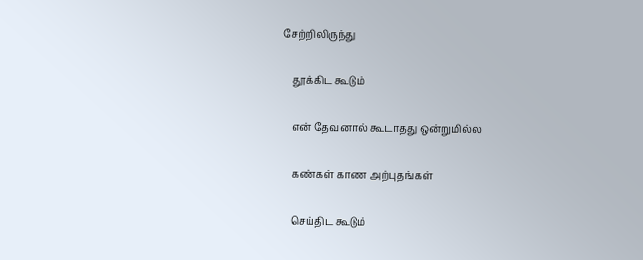சேற்றிலிருந்து

    தூக்கிட கூடும்

    என் தேவனால் கூடாதது ஒன்றுமில்ல

    கண்கள் காண அற்புதங்கள்

    செய்திட கூடும்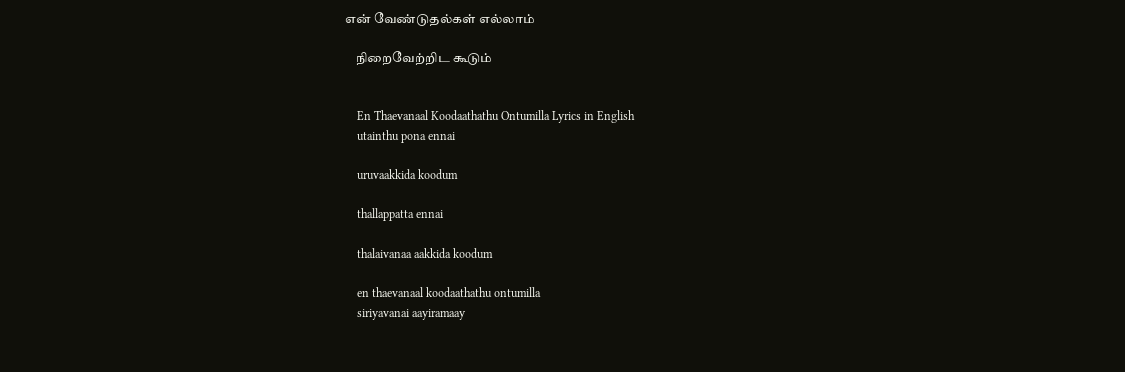என் வேண்டுதல்கள் எல்லாம்

    நிறைவேற்றிட கூடும்


    En Thaevanaal Koodaathathu Ontumilla Lyrics in English
    utainthu pona ennai

    uruvaakkida koodum

    thallappatta ennai

    thalaivanaa aakkida koodum

    en thaevanaal koodaathathu ontumilla
    siriyavanai aayiramaay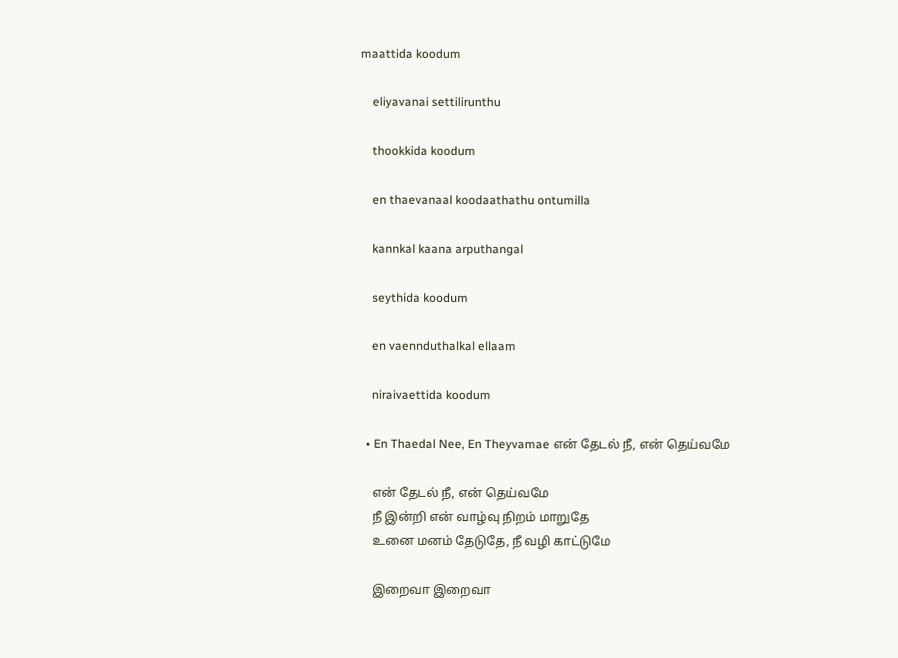maattida koodum

    eliyavanai settilirunthu

    thookkida koodum

    en thaevanaal koodaathathu ontumilla

    kannkal kaana arputhangal

    seythida koodum

    en vaennduthalkal ellaam

    niraivaettida koodum

  • En Thaedal Nee, En Theyvamae என் தேடல் நீ, என் தெய்வமே

    என் தேடல் நீ, என் தெய்வமே
    நீ இன்றி என் வாழ்வு நிறம் மாறுதே
    உனை மனம் தேடுதே, நீ வழி காட்டுமே

    இறைவா இறைவா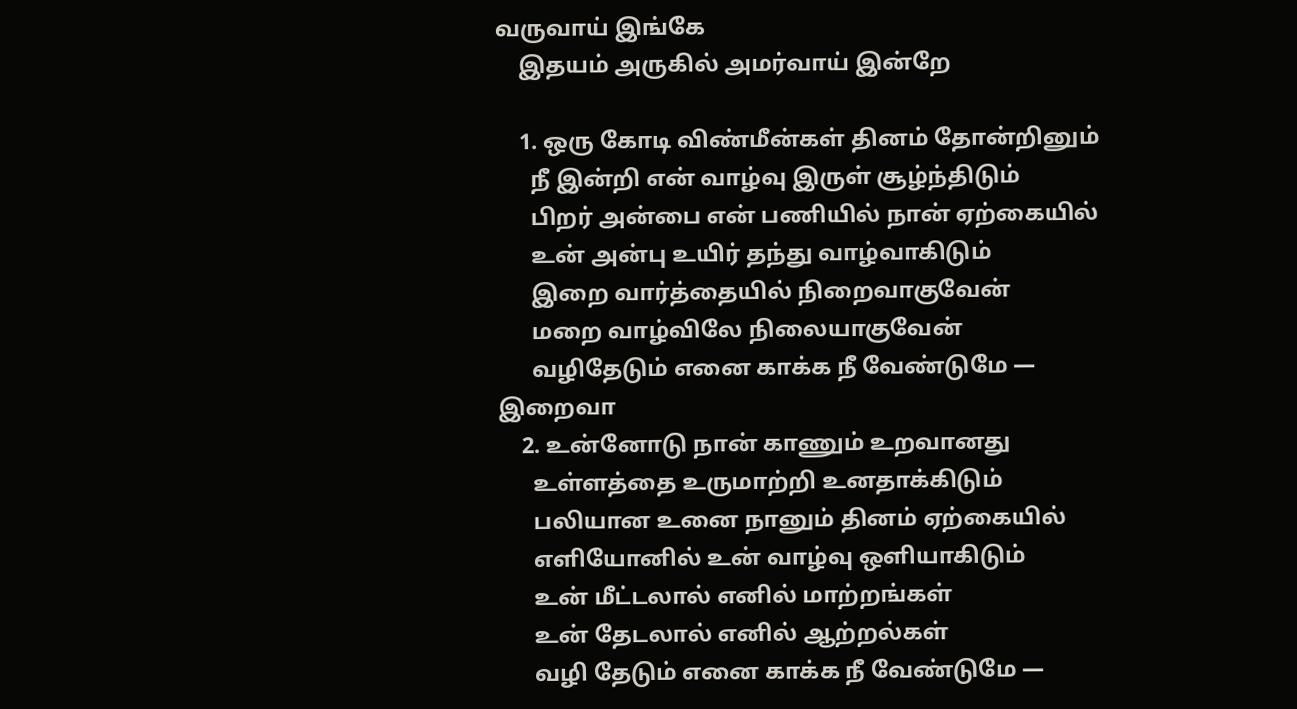வருவாய் இங்கே
    இதயம் அருகில் அமர்வாய் இன்றே

    1. ஒரு கோடி விண்மீன்கள் தினம் தோன்றினும்
      நீ இன்றி என் வாழ்வு இருள் சூழ்ந்திடும்
      பிறர் அன்பை என் பணியில் நான் ஏற்கையில்
      உன் அன்பு உயிர் தந்து வாழ்வாகிடும்
      இறை வார்த்தையில் நிறைவாகுவேன்
      மறை வாழ்விலே நிலையாகுவேன்
      வழிதேடும் எனை காக்க நீ வேண்டுமே — இறைவா
    2. உன்னோடு நான் காணும் உறவானது
      உள்ளத்தை உருமாற்றி உனதாக்கிடும்
      பலியான உனை நானும் தினம் ஏற்கையில்
      எளியோனில் உன் வாழ்வு ஒளியாகிடும்
      உன் மீட்டலால் எனில் மாற்றங்கள்
      உன் தேடலால் எனில் ஆற்றல்கள்
      வழி தேடும் எனை காக்க நீ வேண்டுமே —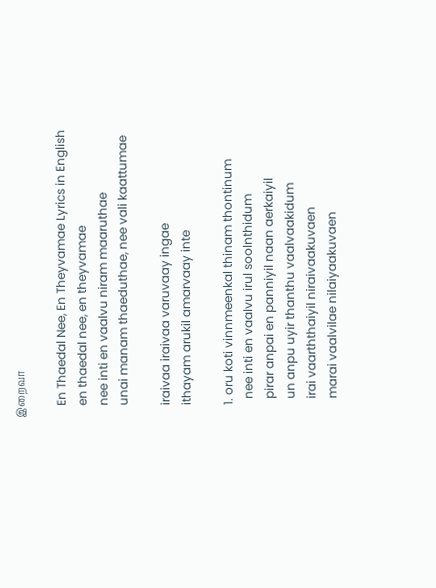இறைவா

    En Thaedal Nee, En Theyvamae Lyrics in English
    en thaedal nee, en theyvamae
    nee inti en vaalvu niram maaruthae
    unai manam thaeduthae, nee vali kaattumae

    iraivaa iraivaa varuvaay ingae
    ithayam arukil amarvaay inte

    1. oru koti vinnmeenkal thinam thontinum
      nee inti en vaalvu irul soolnthidum
      pirar anpai en panniyil naan aerkaiyil
      un anpu uyir thanthu vaalvaakidum
      irai vaarththaiyil niraivaakuvaen
      marai vaalvilae nilaiyaakuvaen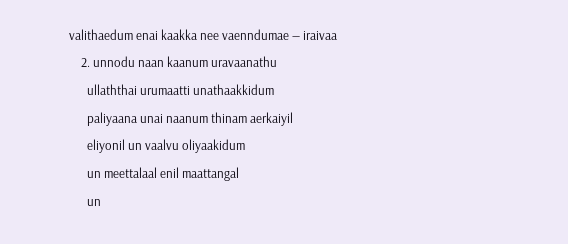valithaedum enai kaakka nee vaenndumae — iraivaa
    2. unnodu naan kaanum uravaanathu
      ullaththai urumaatti unathaakkidum
      paliyaana unai naanum thinam aerkaiyil
      eliyonil un vaalvu oliyaakidum
      un meettalaal enil maattangal
      un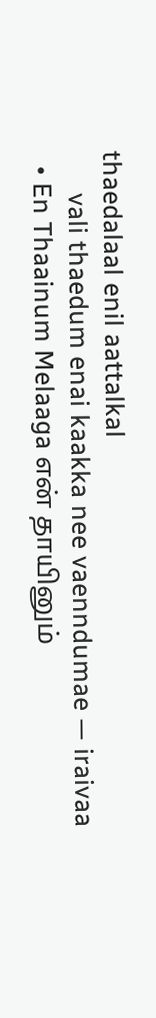thaedalaal enil aattalkal
      vali thaedum enai kaakka nee vaenndumae — iraivaa
  • En Thaainum Melaaga என் தாயினும்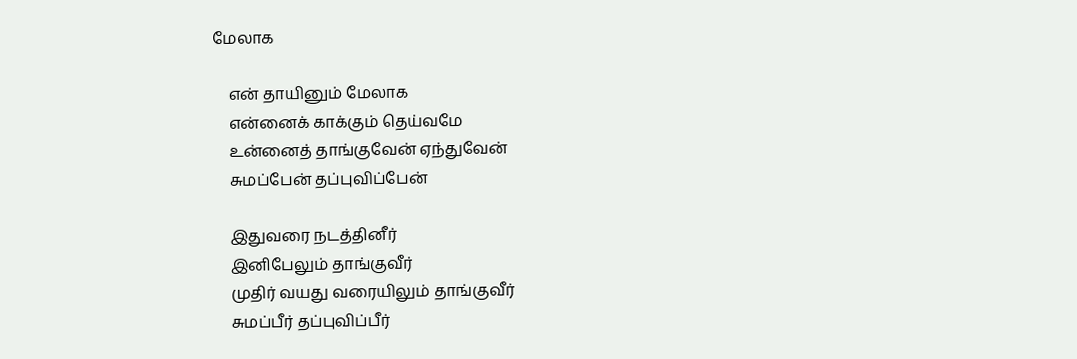மேலாக

    என் தாயினும் மேலாக
    என்னைக் காக்கும் தெய்வமே
    உன்னைத் தாங்குவேன் ஏந்துவேன்
    சுமப்பேன் தப்புவிப்பேன்

    இதுவரை நடத்தினீர்
    இனிபேலும் தாங்குவீர்
    முதிர் வயது வரையிலும் தாங்குவீர்
    சுமப்பீர் தப்புவிப்பீர்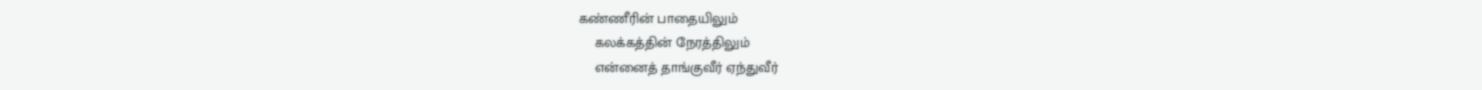கண்ணீரின் பாதையிலும்
    கலக்கத்தின் நேரத்திலும்
    என்னைத் தாங்குவீர் ஏந்துவீர்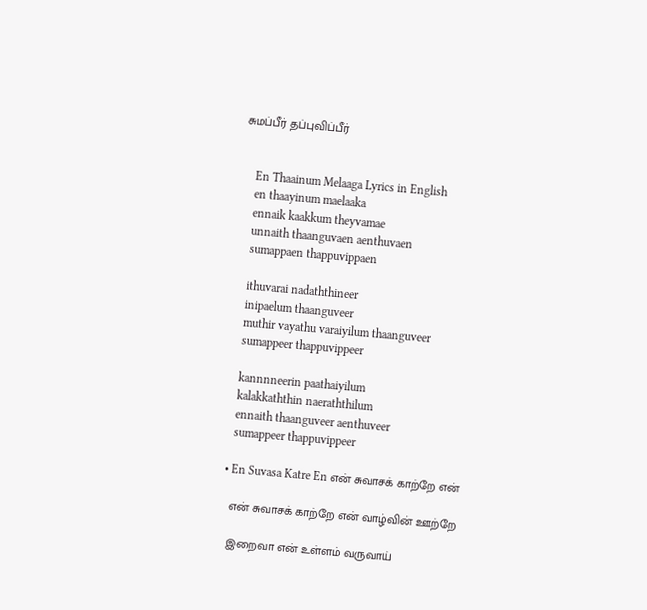சுமப்பீர் தப்புவிப்பீர்


    En Thaainum Melaaga Lyrics in English
    en thaayinum maelaaka
    ennaik kaakkum theyvamae
    unnaith thaanguvaen aenthuvaen
    sumappaen thappuvippaen

    ithuvarai nadaththineer
    inipaelum thaanguveer
    muthir vayathu varaiyilum thaanguveer
    sumappeer thappuvippeer

    kannnneerin paathaiyilum
    kalakkaththin naeraththilum
    ennaith thaanguveer aenthuveer
    sumappeer thappuvippeer

  • En Suvasa Katre En என் சுவாசக் காற்றே என்

    என் சுவாசக் காற்றே என் வாழ்வின் ஊற்றே

    இறைவா என் உள்ளம் வருவாய்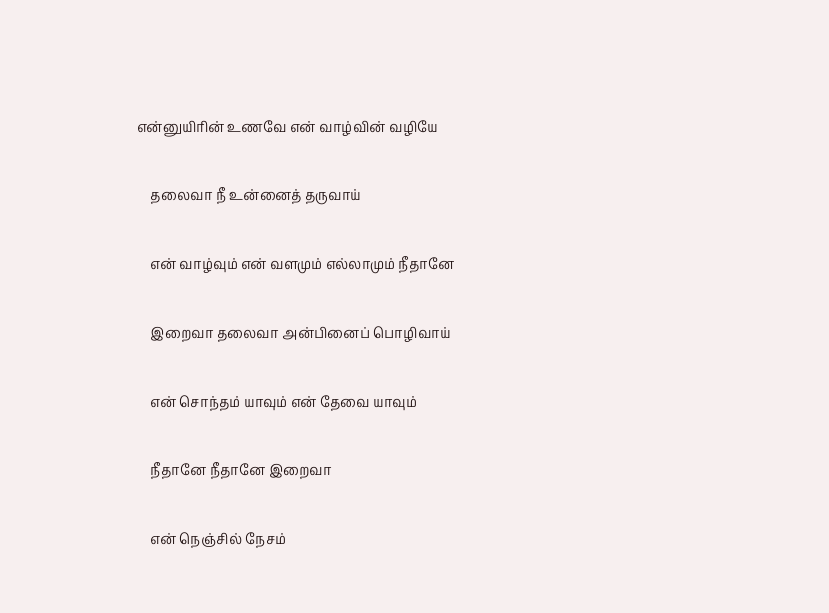என்னுயிரின் உணவே என் வாழ்வின் வழியே

    தலைவா நீ உன்னைத் தருவாய்

    என் வாழ்வும் என் வளமும் எல்லாமும் நீதானே

    இறைவா தலைவா அன்பினைப் பொழிவாய்

    என் சொந்தம் யாவும் என் தேவை யாவும்

    நீதானே நீதானே இறைவா

    என் நெஞ்சில் நேசம்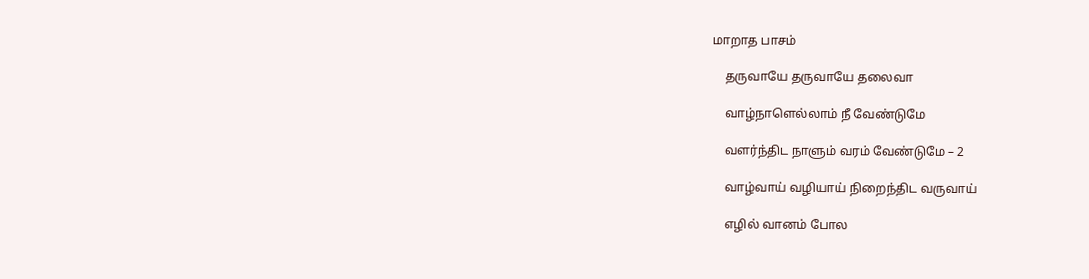மாறாத பாசம்

    தருவாயே தருவாயே தலைவா

    வாழ்நாளெல்லாம் நீ வேண்டுமே

    வளர்ந்திட நாளும் வரம் வேண்டுமே – 2

    வாழ்வாய் வழியாய் நிறைந்திட வருவாய்

    எழில் வானம் போல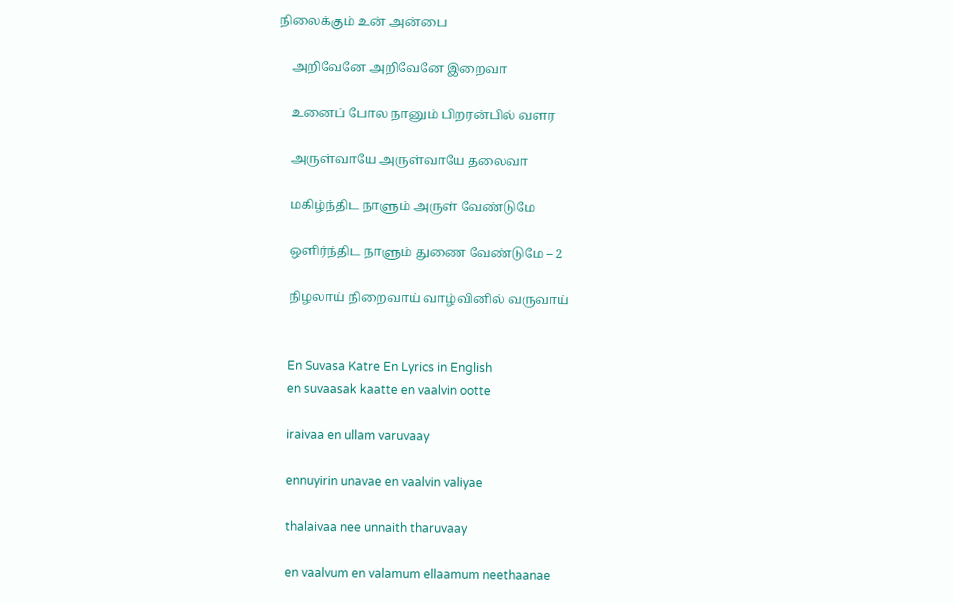நிலைக்கும் உன் அன்பை

    அறிவேனே அறிவேனே இறைவா

    உனைப் போல நானும் பிறரன்பில் வளர

    அருள்வாயே அருள்வாயே தலைவா

    மகிழ்ந்திட நாளும் அருள் வேண்டுமே

    ஒளிர்ந்திட நாளும் துணை வேண்டுமே – 2

    நிழலாய் நிறைவாய் வாழ்வினில் வருவாய்


    En Suvasa Katre En Lyrics in English
    en suvaasak kaatte en vaalvin ootte

    iraivaa en ullam varuvaay

    ennuyirin unavae en vaalvin valiyae

    thalaivaa nee unnaith tharuvaay

    en vaalvum en valamum ellaamum neethaanae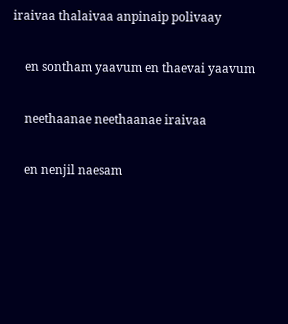iraivaa thalaivaa anpinaip polivaay

    en sontham yaavum en thaevai yaavum

    neethaanae neethaanae iraivaa

    en nenjil naesam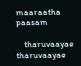maaraatha paasam

    tharuvaayae tharuvaayae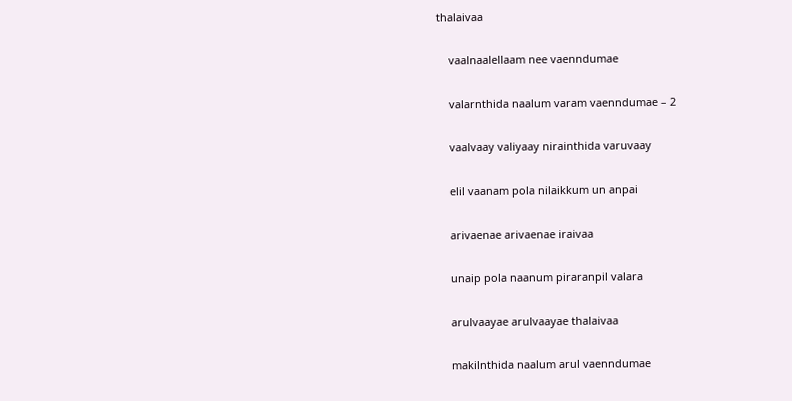thalaivaa

    vaalnaalellaam nee vaenndumae

    valarnthida naalum varam vaenndumae – 2

    vaalvaay valiyaay nirainthida varuvaay

    elil vaanam pola nilaikkum un anpai

    arivaenae arivaenae iraivaa

    unaip pola naanum piraranpil valara

    arulvaayae arulvaayae thalaivaa

    makilnthida naalum arul vaenndumae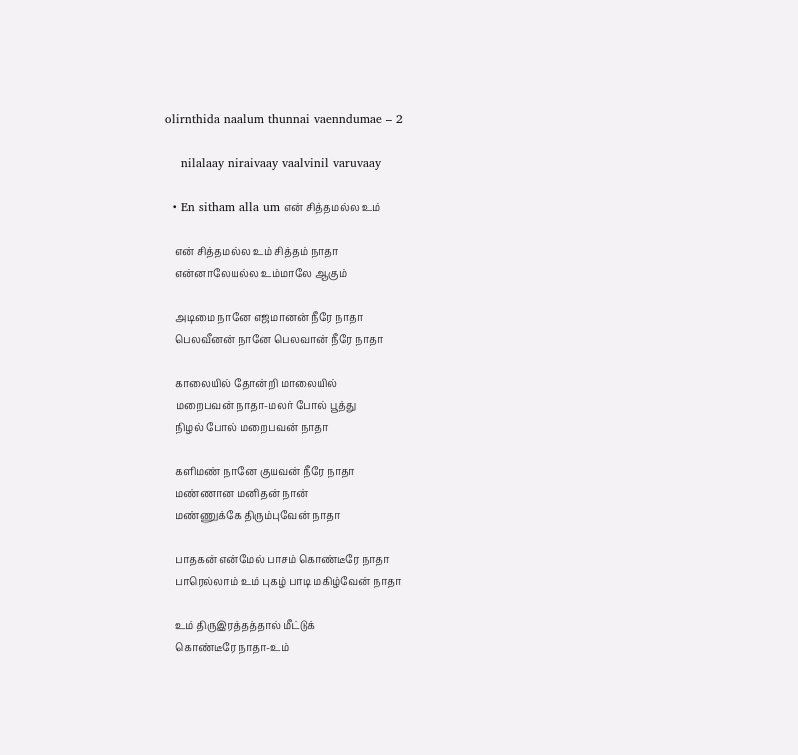olirnthida naalum thunnai vaenndumae – 2

    nilalaay niraivaay vaalvinil varuvaay

  • En sitham alla um என் சித்தமல்ல உம்

    என் சித்தமல்ல உம் சித்தம் நாதா
    என்னாலேயல்ல உம்மாலே ஆகும்

    அடிமை நானே எஜமானன் நீரே நாதா
    பெலவீனன் நானே பெலவான் நீரே நாதா

    காலையில் தோன்றி மாலையில்
    மறைபவன் நாதா-மலர் போல் பூத்து
    நிழல் போல் மறைபவன் நாதா

    களிமண் நானே குயவன் நீரே நாதா
    மண்ணான மனிதன் நான்
    மண்ணுக்கே திரும்புவேன் நாதா

    பாதகன் என்மேல் பாசம் கொண்டீரே நாதா
    பாரெல்லாம் உம் புகழ் பாடி மகிழ்வேன் நாதா

    உம் திருஇரத்தத்தால் மீட்டுக்
    கொண்டீரே நாதா-உம்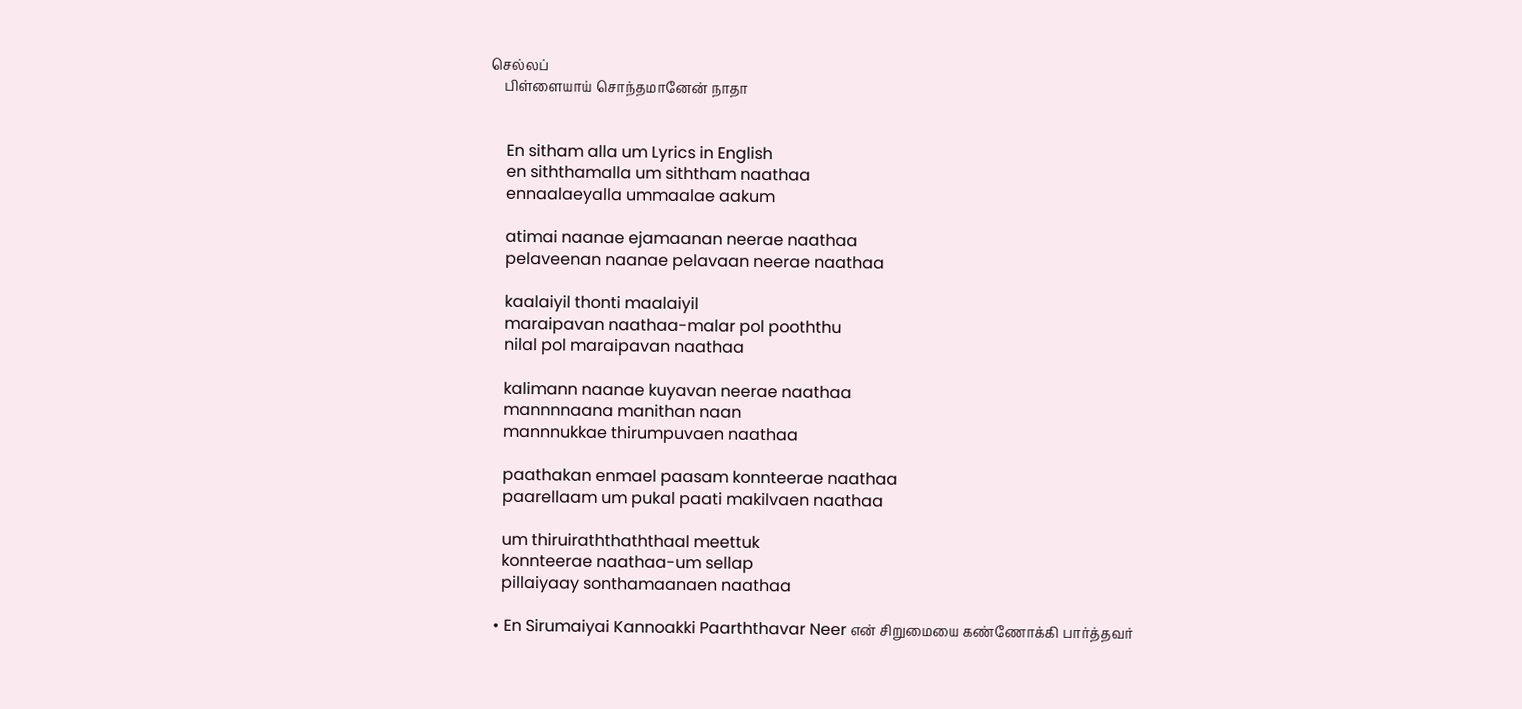செல்லப்
    பிள்ளையாய் சொந்தமானேன் நாதா


    En sitham alla um Lyrics in English
    en siththamalla um siththam naathaa
    ennaalaeyalla ummaalae aakum

    atimai naanae ejamaanan neerae naathaa
    pelaveenan naanae pelavaan neerae naathaa

    kaalaiyil thonti maalaiyil
    maraipavan naathaa-malar pol pooththu
    nilal pol maraipavan naathaa

    kalimann naanae kuyavan neerae naathaa
    mannnnaana manithan naan
    mannnukkae thirumpuvaen naathaa

    paathakan enmael paasam konnteerae naathaa
    paarellaam um pukal paati makilvaen naathaa

    um thiruiraththaththaal meettuk
    konnteerae naathaa-um sellap
    pillaiyaay sonthamaanaen naathaa

  • En Sirumaiyai Kannoakki Paarththavar Neer என் சிறுமையை கண்ணோக்கி பார்த்தவர்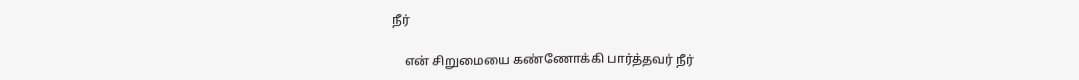நீர்

    என் சிறுமையை கண்ணோக்கி பார்த்தவர் நீர்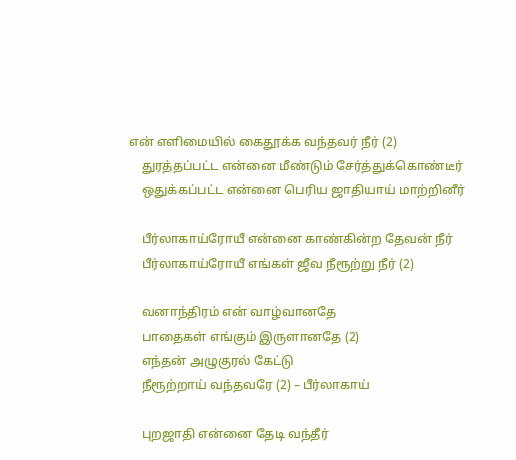என் எளிமையில் கைதூக்க வந்தவர் நீர் (2)
    துரத்தப்பட்ட என்னை மீண்டும் சேர்த்துக்கொண்டீர்
    ஒதுக்கப்பட்ட என்னை பெரிய ஜாதியாய் மாற்றினீர்

    பீர்லாகாய்ரோயீ என்னை காண்கின்ற தேவன் நீர்
    பீர்லாகாய்ரோயீ எங்கள் ஜீவ நீரூற்று நீர் (2)

    வனாந்திரம் என் வாழ்வானதே
    பாதைகள் எங்கும் இருளானதே (2)
    எந்தன் அழுகுரல் கேட்டு
    நீரூற்றாய் வந்தவரே (2) – பீர்லாகாய்

    புறஜாதி என்னை தேடி வந்தீர்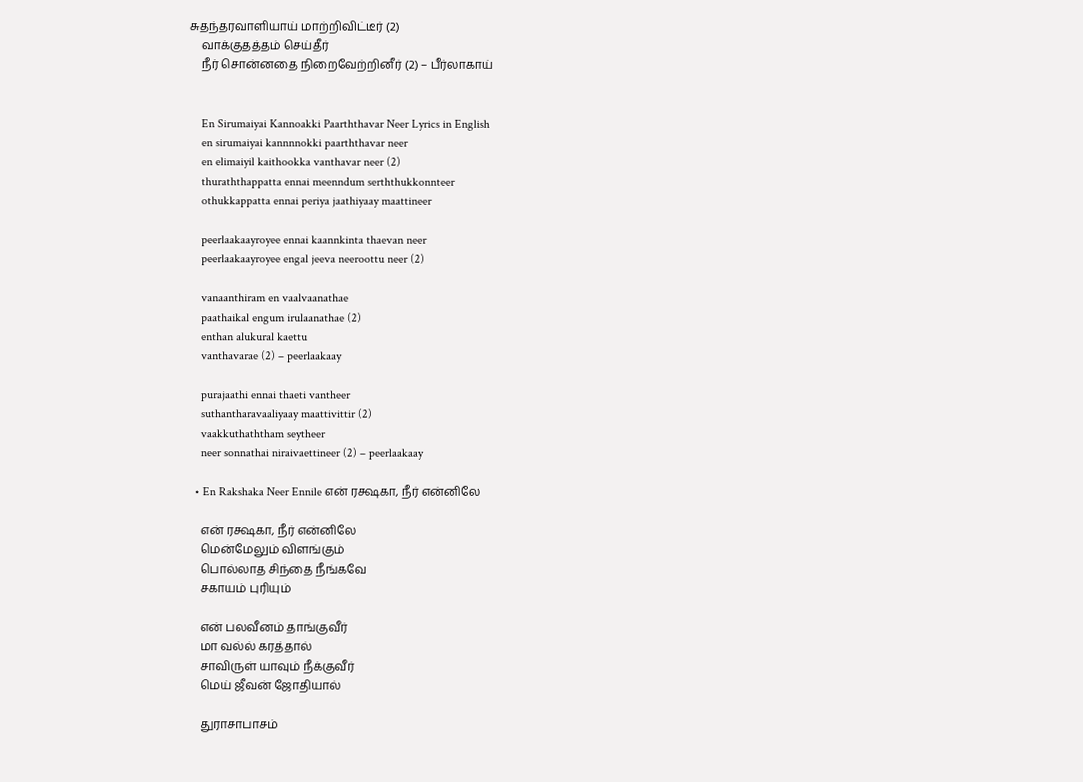சுதந்தரவாளியாய் மாற்றிவிட்டீர் (2)
    வாக்குதத்தம் செய்தீர்
    நீர் சொன்னதை நிறைவேற்றினீர் (2) – பீர்லாகாய்


    En Sirumaiyai Kannoakki Paarththavar Neer Lyrics in English
    en sirumaiyai kannnnokki paarththavar neer
    en elimaiyil kaithookka vanthavar neer (2)
    thuraththappatta ennai meenndum serththukkonnteer
    othukkappatta ennai periya jaathiyaay maattineer

    peerlaakaayroyee ennai kaannkinta thaevan neer
    peerlaakaayroyee engal jeeva neeroottu neer (2)

    vanaanthiram en vaalvaanathae
    paathaikal engum irulaanathae (2)
    enthan alukural kaettu
    vanthavarae (2) – peerlaakaay

    purajaathi ennai thaeti vantheer
    suthantharavaaliyaay maattivittir (2)
    vaakkuthaththam seytheer
    neer sonnathai niraivaettineer (2) – peerlaakaay

  • En Rakshaka Neer Ennile என் ரக்ஷகா, நீர் என்னிலே

    என் ரக்ஷகா, நீர் என்னிலே
    மென்மேலும் விளங்கும்
    பொல்லாத சிந்தை நீங்கவே
    சகாயம் புரியும்

    என் பலவீனம் தாங்குவீர்
    மா வல்ல் கரத்தால்
    சாவிருள் யாவும் நீக்குவீர்
    மெய் ஜீவன் ஜோதியால்

    துராசாபாசம்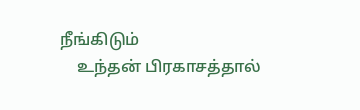நீங்கிடும்
    உந்தன் பிரகாசத்தால்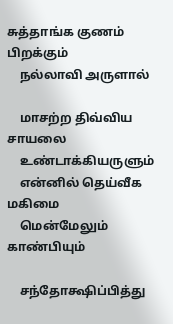சுத்தாங்க குணம் பிறக்கும்
    நல்லாவி அருளால்

    மாசற்ற திவ்விய சாயலை
    உண்டாக்கியருளும்
    என்னில் தெய்வீக மகிமை
    மென்மேலும் காண்பியும்

    சந்தோக்ஷிப்பித்து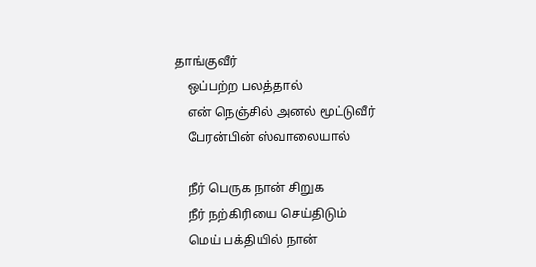தாங்குவீர்
    ஒப்பற்ற பலத்தால்
    என் நெஞ்சில் அனல் மூட்டுவீர்
    பேரன்பின் ஸ்வாலையால்

    நீர் பெருக நான் சிறுக
    நீர் நற்கிரியை செய்திடும்
    மெய் பக்தியில் நான்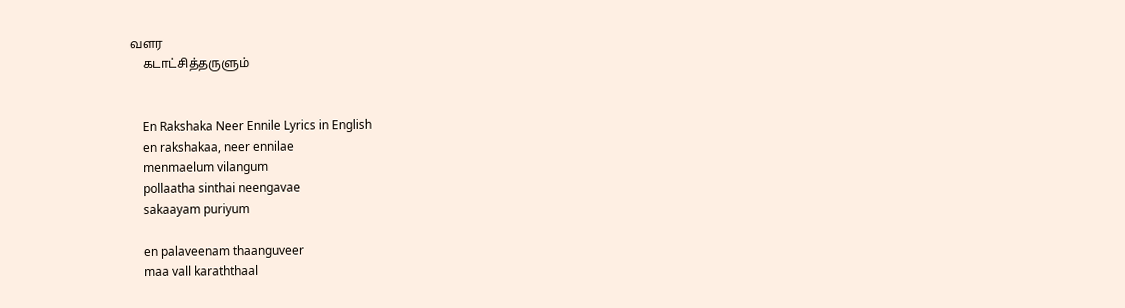வளர
    கடாட்சித்தருளும்


    En Rakshaka Neer Ennile Lyrics in English
    en rakshakaa, neer ennilae
    menmaelum vilangum
    pollaatha sinthai neengavae
    sakaayam puriyum

    en palaveenam thaanguveer
    maa vall karaththaal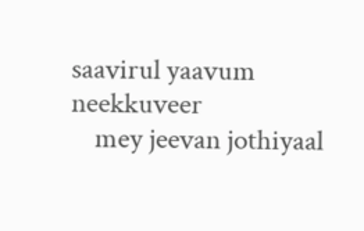saavirul yaavum neekkuveer
    mey jeevan jothiyaal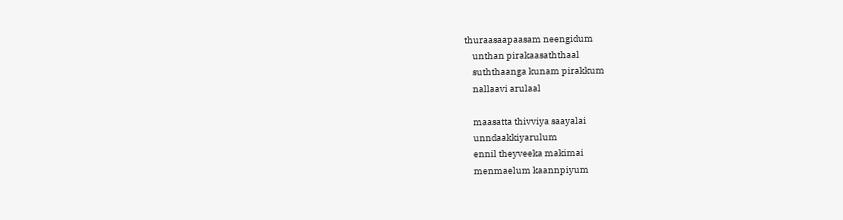thuraasaapaasam neengidum
    unthan pirakaasaththaal
    suththaanga kunam pirakkum
    nallaavi arulaal

    maasatta thivviya saayalai
    unndaakkiyarulum
    ennil theyveeka makimai
    menmaelum kaannpiyum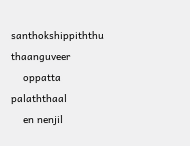santhokshippiththu thaanguveer
    oppatta palaththaal
    en nenjil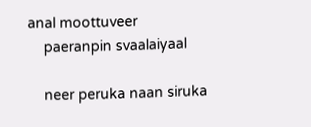anal moottuveer
    paeranpin svaalaiyaal

    neer peruka naan siruka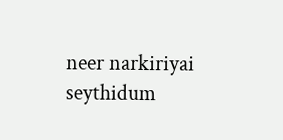neer narkiriyai seythidum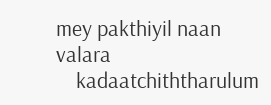mey pakthiyil naan valara
    kadaatchiththarulum